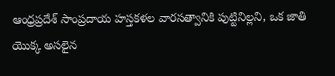ఆంధ్రప్రదేశ్ సాంప్రదాయ హస్తకళల వారసత్వానికి పుట్టినిల్లని, ఒక జాతి యొక్క అసలైన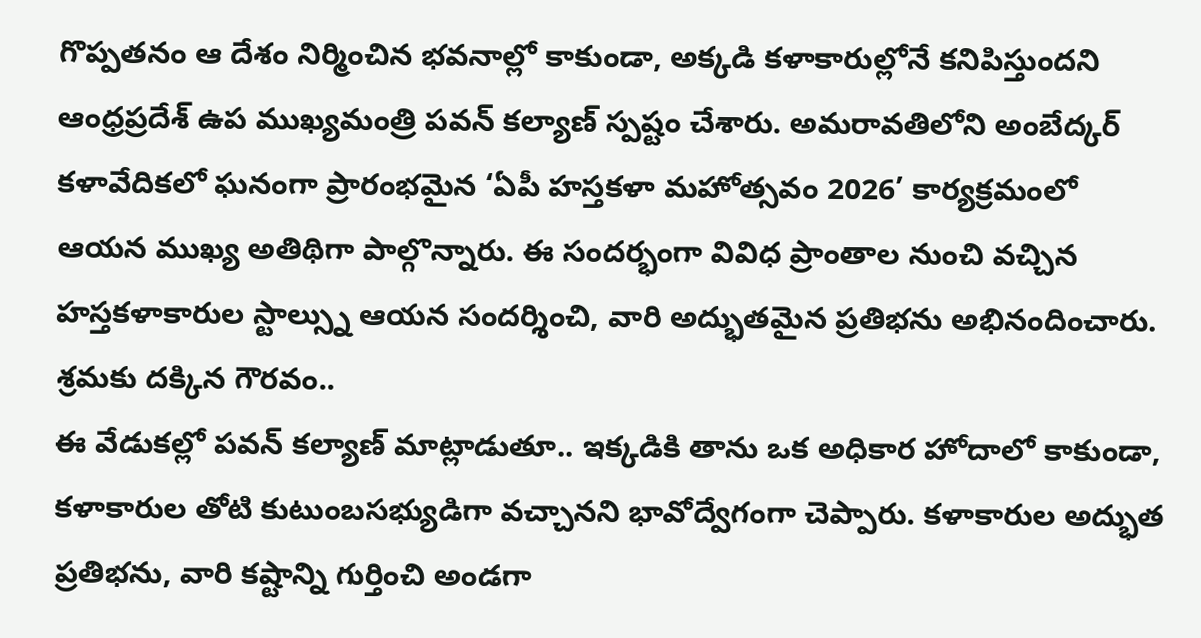గొప్పతనం ఆ దేశం నిర్మించిన భవనాల్లో కాకుండా, అక్కడి కళాకారుల్లోనే కనిపిస్తుందని ఆంధ్రప్రదేశ్ ఉప ముఖ్యమంత్రి పవన్ కల్యాణ్ స్పష్టం చేశారు. అమరావతిలోని అంబేద్కర్ కళావేదికలో ఘనంగా ప్రారంభమైన ‘ఏపీ హస్తకళా మహోత్సవం 2026’ కార్యక్రమంలో ఆయన ముఖ్య అతిథిగా పాల్గొన్నారు. ఈ సందర్భంగా వివిధ ప్రాంతాల నుంచి వచ్చిన హస్తకళాకారుల స్టాల్స్ను ఆయన సందర్శించి, వారి అద్భుతమైన ప్రతిభను అభినందించారు.
శ్రమకు దక్కిన గౌరవం..
ఈ వేడుకల్లో పవన్ కల్యాణ్ మాట్లాడుతూ.. ఇక్కడికి తాను ఒక అధికార హోదాలో కాకుండా, కళాకారుల తోటి కుటుంబసభ్యుడిగా వచ్చానని భావోద్వేగంగా చెప్పారు. కళాకారుల అద్భుత ప్రతిభను, వారి కష్టాన్ని గుర్తించి అండగా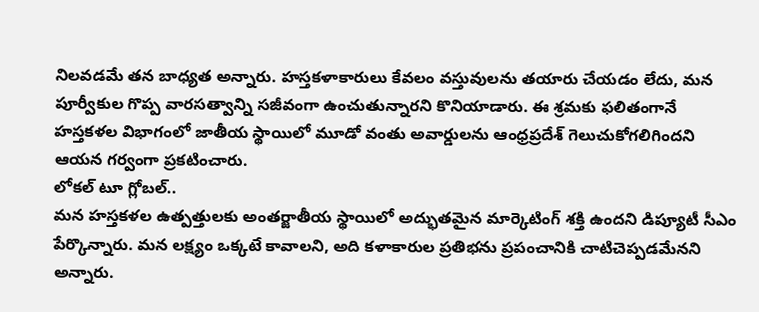నిలవడమే తన బాధ్యత అన్నారు. హస్తకళాకారులు కేవలం వస్తువులను తయారు చేయడం లేదు, మన పూర్వీకుల గొప్ప వారసత్వాన్ని సజీవంగా ఉంచుతున్నారని కొనియాడారు. ఈ శ్రమకు ఫలితంగానే హస్తకళల విభాగంలో జాతీయ స్థాయిలో మూడో వంతు అవార్డులను ఆంధ్రప్రదేశ్ గెలుచుకోగలిగిందని ఆయన గర్వంగా ప్రకటించారు.
లోకల్ టూ గ్లోబల్..
మన హస్తకళల ఉత్పత్తులకు అంతర్జాతీయ స్థాయిలో అద్భుతమైన మార్కెటింగ్ శక్తి ఉందని డిప్యూటీ సీఎం పేర్కొన్నారు. మన లక్ష్యం ఒక్కటే కావాలని, అది కళాకారుల ప్రతిభను ప్రపంచానికి చాటిచెప్పడమేనని అన్నారు.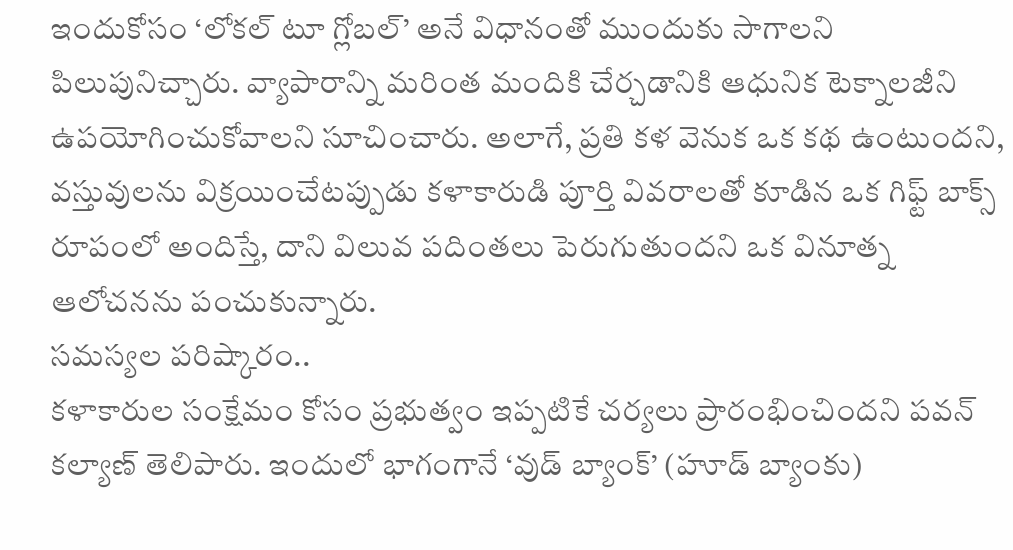ఇందుకోసం ‘లోకల్ టూ గ్లోబల్’ అనే విధానంతో ముందుకు సాగాలని పిలుపునిచ్చారు. వ్యాపారాన్ని మరింత మందికి చేర్చడానికి ఆధునిక టెక్నాలజీని ఉపయోగించుకోవాలని సూచించారు. అలాగే, ప్రతి కళ వెనుక ఒక కథ ఉంటుందని, వస్తువులను విక్రయించేటప్పుడు కళాకారుడి పూర్తి వివరాలతో కూడిన ఒక గిఫ్ట్ బాక్స్ రూపంలో అందిస్తే, దాని విలువ పదింతలు పెరుగుతుందని ఒక వినూత్న ఆలోచనను పంచుకున్నారు.
సమస్యల పరిష్కారం..
కళాకారుల సంక్షేమం కోసం ప్రభుత్వం ఇప్పటికే చర్యలు ప్రారంభించిందని పవన్ కల్యాణ్ తెలిపారు. ఇందులో భాగంగానే ‘వుడ్ బ్యాంక్’ (హూడ్ బ్యాంకు)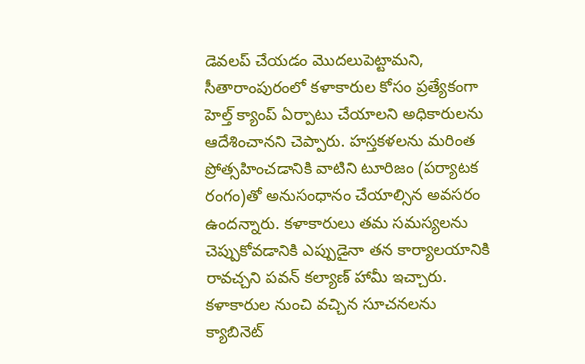డెవలప్ చేయడం మొదలుపెట్టామని, సీతారాంపురంలో కళాకారుల కోసం ప్రత్యేకంగా హెల్త్ క్యాంప్ ఏర్పాటు చేయాలని అధికారులను ఆదేశించానని చెప్పారు. హస్తకళలను మరింత ప్రోత్సహించడానికి వాటిని టూరిజం (పర్యాటక రంగం)తో అనుసంధానం చేయాల్సిన అవసరం ఉందన్నారు. కళాకారులు తమ సమస్యలను చెప్పుకోవడానికి ఎప్పుడైనా తన కార్యాలయానికి రావచ్చని పవన్ కల్యాణ్ హామీ ఇచ్చారు. కళాకారుల నుంచి వచ్చిన సూచనలను క్యాబినెట్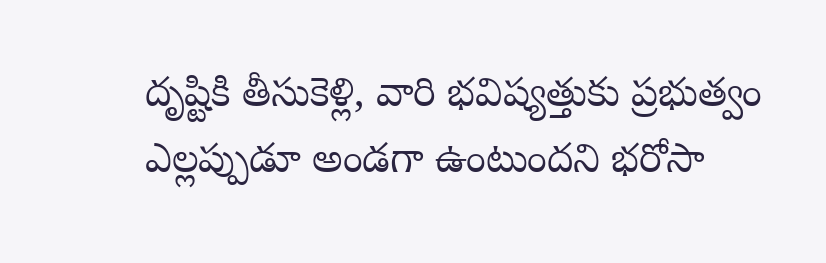దృష్టికి తీసుకెళ్లి, వారి భవిష్యత్తుకు ప్రభుత్వం ఎల్లప్పుడూ అండగా ఉంటుందని భరోసా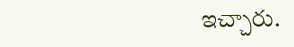ఇచ్చారు.